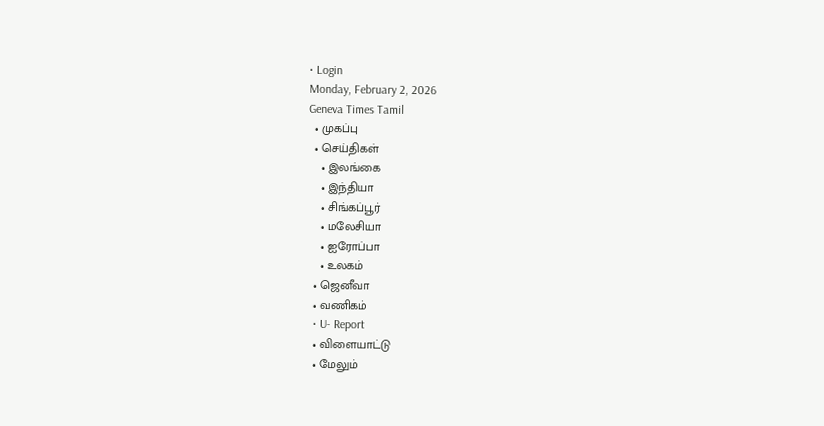• Login
Monday, February 2, 2026
Geneva Times Tamil
  • முகப்பு
  • செய்திகள்
    • இலங்கை
    • இந்தியா
    • சிங்கப்பூர்
    • மலேசியா
    • ஐரோப்பா
    • உலகம்
  • ஜெனீவா
  • வணிகம்
  • U- Report
  • விளையாட்டு
  • மேலும்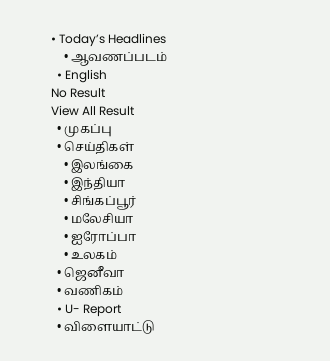• Today’s Headlines
    • ஆவணப்படம்
  • English
No Result
View All Result
  • முகப்பு
  • செய்திகள்
    • இலங்கை
    • இந்தியா
    • சிங்கப்பூர்
    • மலேசியா
    • ஐரோப்பா
    • உலகம்
  • ஜெனீவா
  • வணிகம்
  • U- Report
  • விளையாட்டு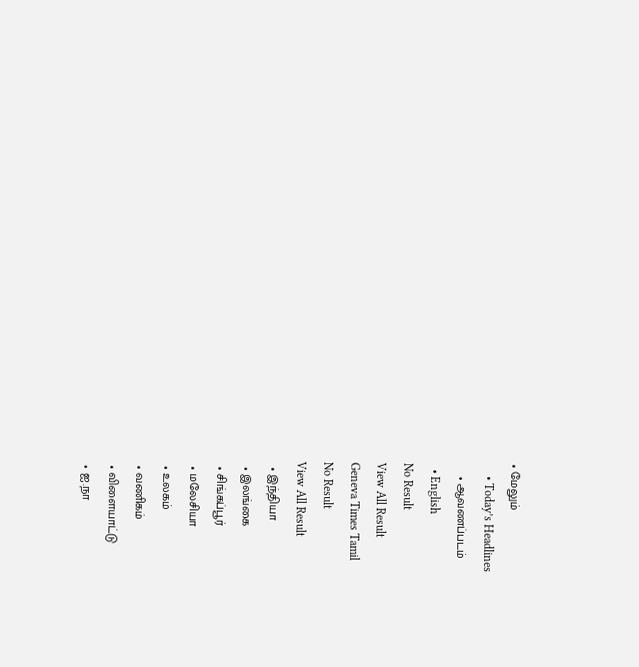• மேலும்
    • Today’s Headlines
    • ஆவணப்படம்
  • English
No Result
View All Result
Geneva Times Tamil
No Result
View All Result
  • இந்தியா
  • இலங்கை
  • சிங்கப்பூர்
  • மலேசியா
  • உலகம்
  • வணிகம்
  • விளையாட்டு
  • ஐ.நா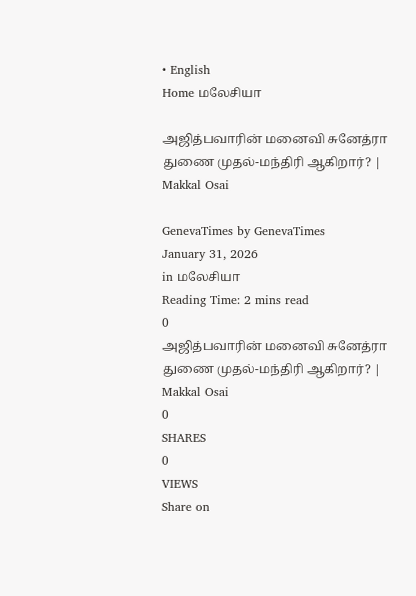• English
Home மலேசியா

அஜித்பவாரின் மனைவி சுனேத்ரா துணை முதல்-மந்திரி ஆகிறார்? | Makkal Osai

GenevaTimes by GenevaTimes
January 31, 2026
in மலேசியா
Reading Time: 2 mins read
0
அஜித்பவாரின் மனைவி சுனேத்ரா துணை முதல்-மந்திரி ஆகிறார்? | Makkal Osai
0
SHARES
0
VIEWS
Share on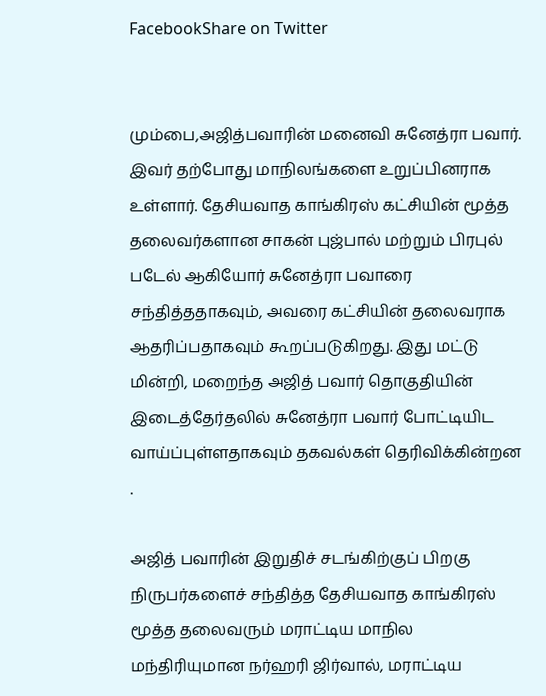FacebookShare on Twitter


மும்பை,அஜித்பவாரின் மனைவி சுனேத்ரா பவார். இவர் தற்போது மாநிலங்களை உறுப்பினராக உள்ளார். தேசியவாத காங்கிரஸ் கட்சியின் மூத்த தலைவர்களான சாகன் புஜ்பால் மற்றும் பிரபுல் படேல் ஆகியோர் சுனேத்ரா பவாரை சந்தித்ததாகவும், அவரை கட்சியின் தலைவராக ஆதரிப்பதாகவும் கூறப்படுகிறது. இது மட்டு மின்றி, மறைந்த அஜித் பவார் தொகுதியின் இடைத்தேர்தலில் சுனேத்ரா பவார் போட்டியிட வாய்ப்புள்ளதாகவும் தகவல்கள் தெரிவிக்கின்றன .

அஜித் பவாரின் இறுதிச் சடங்கிற்குப் பிறகு நிருபர்களைச் சந்தித்த தேசியவாத காங்கிரஸ் மூத்த தலைவரும் மராட்டிய மாநில மந்திரியுமான நர்ஹரி ஜிர்வால், மராட்டிய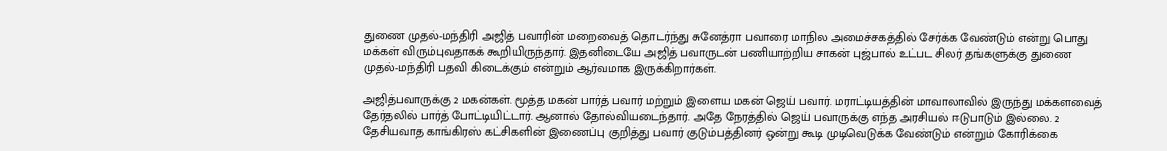துணை முதல்-மந்திரி அஜித் பவாரின் மறைவைத் தொடர்ந்து சுனேத்ரா பவாரை மாநில அமைச்சகத்தில் சேர்க்க வேண்டும் என்று பொது மக்கள் விரும்புவதாகக் கூறியிருந்தார். இதனிடையே அஜித் பவாருடன் பணியாற்றிய சாகன் புஜ்பால் உட்பட சிலர் தங்களுக்கு துணை முதல்-மந்திரி பதவி கிடைக்கும் என்றும் ஆர்வமாக இருக்கிறார்கள்.

அஜித்பவாருக்கு 2 மகன்கள். மூத்த மகன் பார்த் பவார் மற்றும் இளைய மகன் ஜெய் பவார். மராட்டியத்தின் மாவாலாவில் இருந்து மக்களவைத் தேர்தலில் பார்த் போட்டியிட்டார். ஆனால் தோல்வியடைந்தார். அதே நேரத்தில் ஜெய் பவாருக்கு எந்த அரசியல் ஈடுபாடும் இல்லை. 2 தேசியவாத காங்கிரஸ் கட்சிகளின் இணைப்பு குறித்து பவார் குடும்பத்தினர் ஒன்று கூடி முடிவெடுக்க வேண்டும் என்றும் கோரிக்கை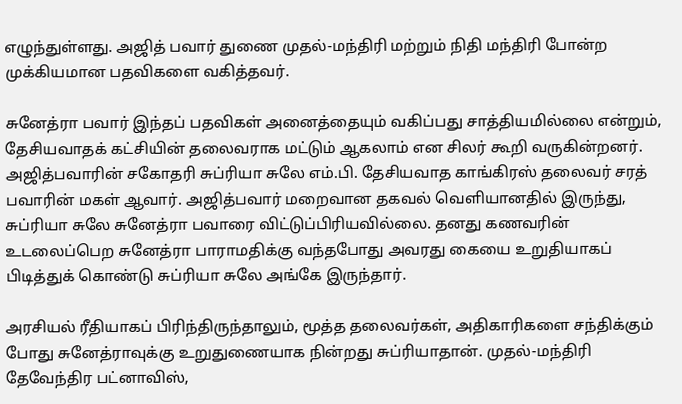எழுந்துள்ளது. அஜித் பவார் துணை முதல்-மந்திரி மற்றும் நிதி மந்திரி போன்ற முக்கியமான பதவிகளை வகித்தவர்.

சுனேத்ரா பவார் இந்தப் பதவிகள் அனைத்தையும் வகிப்பது சாத்தியமில்லை என்றும், தேசியவாதக் கட்சியின் தலைவராக மட்டும் ஆகலாம் என சிலர் கூறி வருகின்றனர். அஜித்பவாரின் சகோதரி சுப்ரியா சுலே எம்.பி. தேசியவாத காங்கிரஸ் தலைவர் சரத் பவாரின் மகள் ஆவார். அஜித்பவார் மறைவான தகவல் வெளியானதில் இருந்து, சுப்ரியா சுலே சுனேத்ரா பவாரை விட்டுப்பிரியவில்லை. தனது கணவரின் உடலைப்பெற சுனேத்ரா பாராமதிக்கு வந்தபோது அவரது கையை உறுதியாகப் பிடித்துக் கொண்டு சுப்ரியா சுலே அங்கே இருந்தார்.

அரசியல் ரீதியாகப் பிரிந்திருந்தாலும், மூத்த தலைவர்கள், அதிகாரிகளை சந்திக்கும் போது சுனேத்ராவுக்கு உறுதுணையாக நின்றது சுப்ரியாதான். முதல்-மந்திரி தேவேந்திர பட்னாவிஸ்,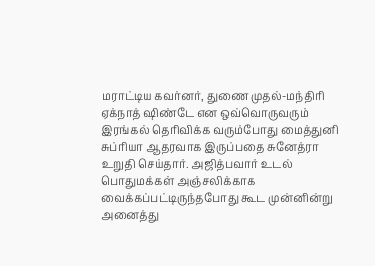மராட்டிய கவர்னர், துணை முதல்-மந்திரி ஏக்நாத் ஷிண்டே என ஒவ்வொருவரும் இரங்கல் தெரிவிக்க வரும்போது மைத்துனி சுப்ரியா ஆதரவாக இருப்பதை சுனேத்ரா உறுதி செய்தார். அஜித்பவார் உடல் பொதுமக்கள் அஞ்சலிக்காக வைக்கப்பட்டிருந்தபோது கூட முன்னின்று அனைத்து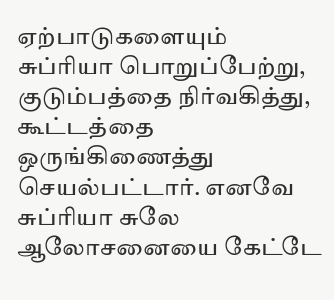ஏற்பாடுகளையும் சுப்ரியா பொறுப்பேற்று, குடும்பத்தை நிர்வகித்து, கூட்டத்தை ஒருங்கிணைத்து செயல்பட்டார். எனவே சுப்ரியா சுலே ஆலோசனையை கேட்டே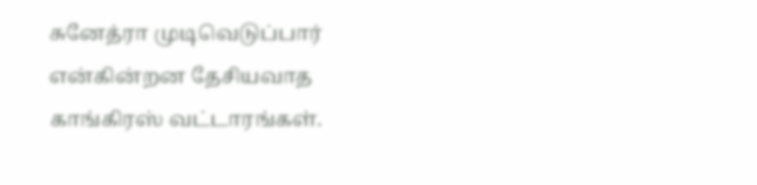சுனேத்ரா முடிவெடுப்பார் என்கின்றன தேசியவாத காங்கிரஸ் வட்டாரங்கள்.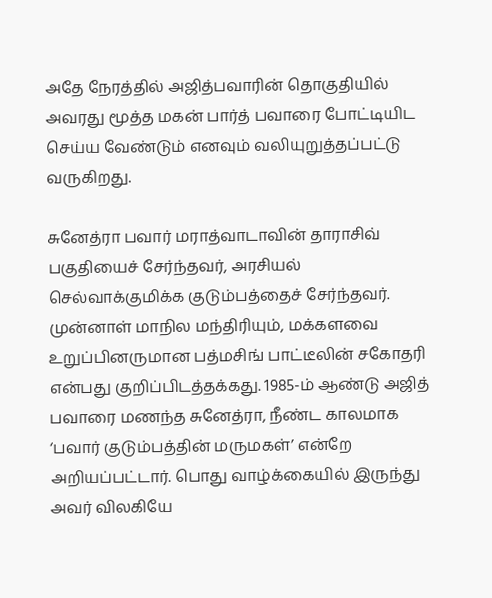அதே நேரத்தில் அஜித்பவாரின் தொகுதியில் அவரது மூத்த மகன் பார்த் பவாரை போட்டியிட செய்ய வேண்டும் எனவும் வலியுறுத்தப்பட்டு வருகிறது.

சுனேத்ரா பவார் மராத்வாடாவின் தாராசிவ் பகுதியைச் சேர்ந்தவர், அரசியல் செல்வாக்குமிக்க குடும்பத்தைச் சேர்ந்தவர். முன்னாள் மாநில மந்திரியும், மக்களவை உறுப்பினருமான பத்மசிங் பாட்டீலின் சகோதரி என்பது குறிப்பிடத்தக்கது. 1985-ம் ஆண்டு அஜித் பவாரை மணந்த சுனேத்ரா, நீண்ட காலமாக ‘பவார் குடும்பத்தின் மருமகள்’ என்றே அறியப்பட்டார். பொது வாழ்க்கையில் இருந்து அவர் விலகியே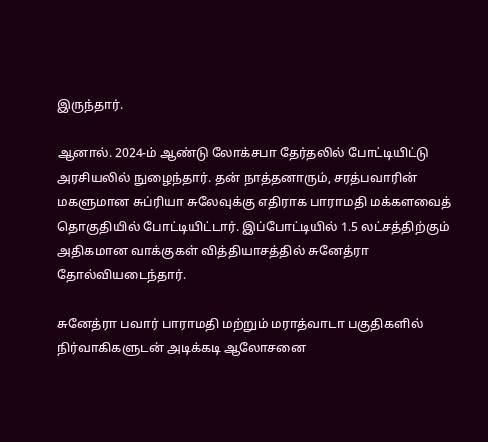இருந்தார்.

ஆனால். 2024-ம் ஆண்டு லோக்சபா தேர்தலில் போட்டியிட்டு அரசியலில் நுழைந்தார். தன் நாத்தனாரும், சரத்பவாரின் மகளுமான சுப்ரியா சுலேவுக்கு எதிராக பாராமதி மக்களவைத் தொகுதியில் போட்டியிட்டார். இப்போட்டியில் 1.5 லட்சத்திற்கும் அதிகமான வாக்குகள் வித்தியாசத்தில் சுனேத்ரா தோல்வியடைந்தார்.

சுனேத்ரா பவார் பாராமதி மற்றும் மராத்வாடா பகுதிகளில் நிர்வாகிகளுடன் அடிக்கடி ஆலோசனை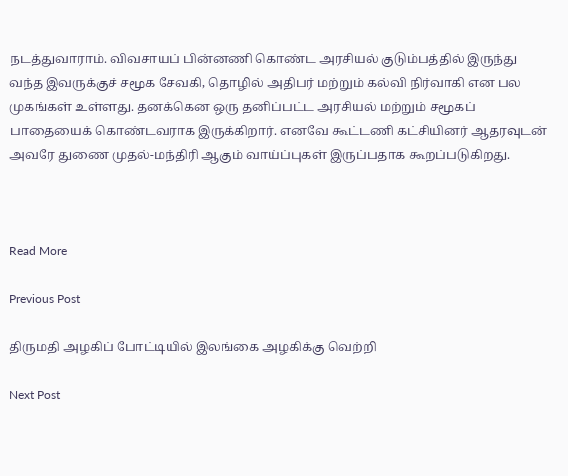நடத்துவாராம். விவசாயப் பின்னணி கொண்ட அரசியல் குடும்பத்தில் இருந்து வந்த இவருக்குச் சமூக சேவகி, தொழில் அதிபர் மற்றும் கல்வி நிர்வாகி என பல முகங்கள் உள்ளது. தனக்கென ஒரு தனிப்பட்ட அரசியல் மற்றும் சமூகப் பாதையைக் கொண்டவராக இருக்கிறார். எனவே கூட்டணி கட்சியினர் ஆதரவுடன் அவரே துணை முதல்-மந்திரி ஆகும் வாய்ப்புகள் இருப்பதாக கூறப்படுகிறது.



Read More

Previous Post

திருமதி அழகிப் போட்டியில் இலங்கை அழகிக்கு வெற்றி

Next Post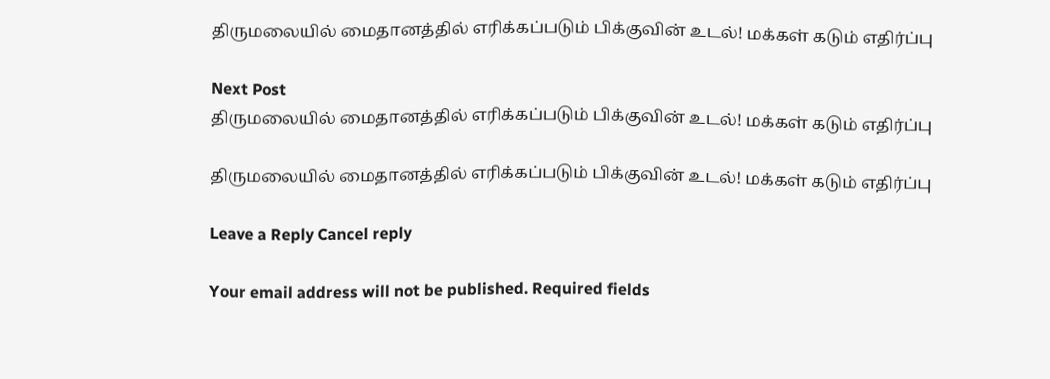திருமலையில் மைதானத்தில் எரிக்கப்படும் பிக்குவின் உடல்! மக்கள் கடும் எதிர்ப்பு

Next Post
திருமலையில் மைதானத்தில் எரிக்கப்படும் பிக்குவின் உடல்! மக்கள் கடும் எதிர்ப்பு

திருமலையில் மைதானத்தில் எரிக்கப்படும் பிக்குவின் உடல்! மக்கள் கடும் எதிர்ப்பு

Leave a Reply Cancel reply

Your email address will not be published. Required fields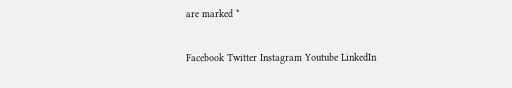are marked *

Facebook Twitter Instagram Youtube LinkedIn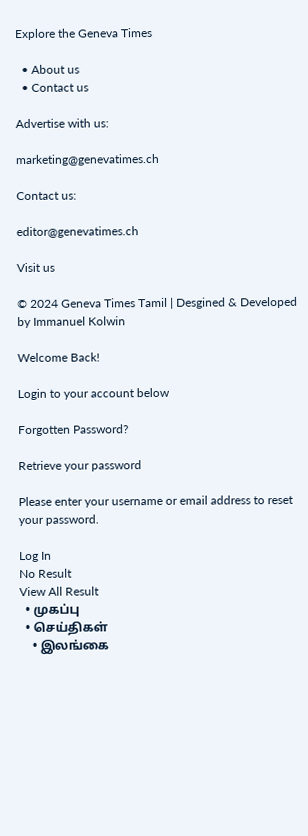Explore the Geneva Times

  • About us
  • Contact us

Advertise with us:

marketing@genevatimes.ch

Contact us:

editor@genevatimes.ch

Visit us

© 2024 Geneva Times Tamil | Desgined & Developed by Immanuel Kolwin

Welcome Back!

Login to your account below

Forgotten Password?

Retrieve your password

Please enter your username or email address to reset your password.

Log In
No Result
View All Result
  • முகப்பு
  • செய்திகள்
    • இலங்கை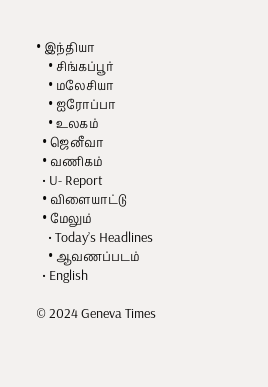• இந்தியா
    • சிங்கப்பூர்
    • மலேசியா
    • ஐரோப்பா
    • உலகம்
  • ஜெனீவா
  • வணிகம்
  • U- Report
  • விளையாட்டு
  • மேலும்
    • Today’s Headlines
    • ஆவணப்படம்
  • English

© 2024 Geneva Times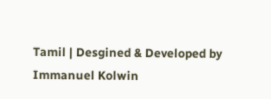Tamil | Desgined & Developed by Immanuel Kolwin